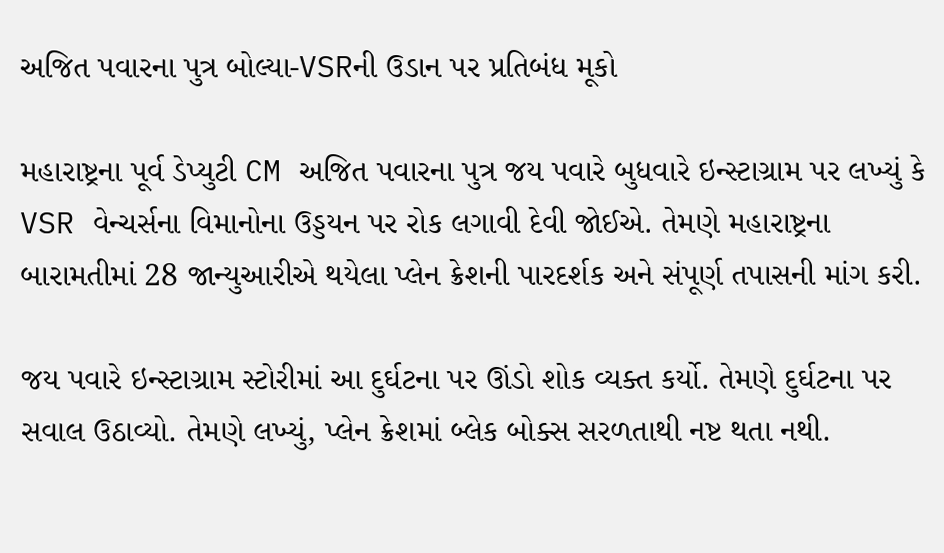અજિત પવારના પુત્ર બોલ્યા-VSRની ઉડાન પર પ્રતિબંધ મૂકો

મહારાષ્ટ્રના પૂર્વ ડેપ્યુટી CM અજિત પવારના પુત્ર જય પવારે બુધવારે ઇન્સ્ટાગ્રામ પર લખ્યું કે VSR વેન્ચર્સના વિમાનોના ઉડ્ડયન પર રોક લગાવી દેવી જોઈએ. તેમણે મહારાષ્ટ્રના બારામતીમાં 28 જાન્યુઆરીએ થયેલા પ્લેન ક્રેશની પારદર્શક અને સંપૂર્ણ તપાસની માંગ કરી.

જય પવારે ઇન્સ્ટાગ્રામ સ્ટોરીમાં આ દુર્ઘટના પર ઊંડો શોક વ્યક્ત કર્યો. તેમણે દુર્ઘટના પર સવાલ ઉઠાવ્યો. તેમણે લખ્યું, પ્લેન ક્રેશમાં બ્લેક બોક્સ સરળતાથી નષ્ટ થતા નથી.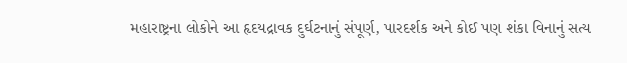મહારાષ્ટ્રના લોકોને આ હૃદયદ્રાવક દુર્ઘટનાનું સંપૂર્ણ, પારદર્શક અને કોઈ પણ શંકા વિનાનું સત્ય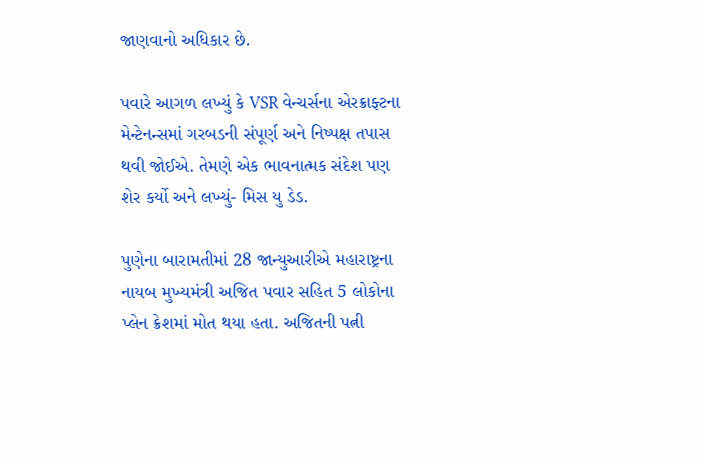જાણવાનો અધિકાર છે.

પવારે આગળ લખ્યું કે VSR વેન્ચર્સના એરક્રાફ્ટના મેન્ટેનન્સમાં ગરબડની સંપૂર્ણ અને નિષ્પક્ષ તપાસ થવી જોઈએ. તેમણે એક ભાવનાત્મક સંદેશ પણ શેર કર્યો અને લખ્યું- મિસ યુ ડેડ.

પુણેના બારામતીમાં 28 જાન્યુઆરીએ મહારાષ્ટ્રના નાયબ મુખ્યમંત્રી અજિત પવાર સહિત 5 લોકોના પ્લેન ક્રેશમાં મોત થયા હતા. અજિતની પત્ની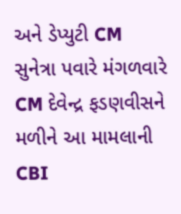અને ડેપ્યુટી CM સુનેત્રા પવારે મંગળવારે CM દેવેન્દ્ર ફડણવીસને મળીને આ મામલાની CBI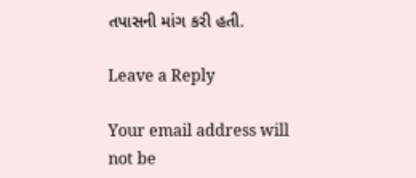તપાસની માંગ કરી હતી.

Leave a Reply

Your email address will not be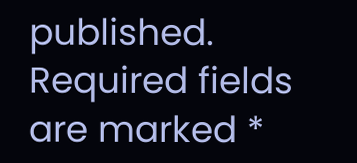published. Required fields are marked *